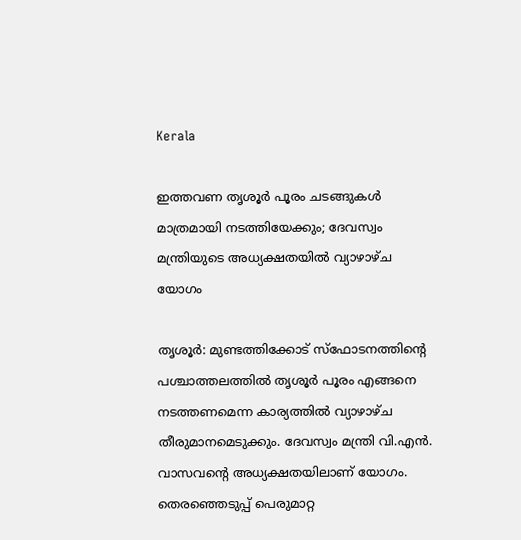Kerala

ഇത്തവണ തൃശൂര്‍ പൂരം ചടങ്ങുകൾ മാത്രമായി നടത്തിയേക്കും; ദേവസ്വം മന്ത്രിയുടെ അധ്യക്ഷതയിൽ വ്യാഴാഴ്ച യോഗം

തൃശൂര്‍: മുണ്ടത്തിക്കോട് സ്‌ഫോടനത്തിന്‍റെ പശ്ചാത്തലത്തില്‍ തൃശൂര്‍ പൂരം എങ്ങനെ നടത്തണമെന്ന കാര്യത്തില്‍ വ്യാഴാഴ്ച തീരുമാനമെടുക്കും. ദേവസ്വം മന്ത്രി വി.എന്‍. വാസവന്‍റെ അധ്യക്ഷതയിലാണ് യോഗം. തെരഞ്ഞെടുപ്പ് പെരുമാറ്റ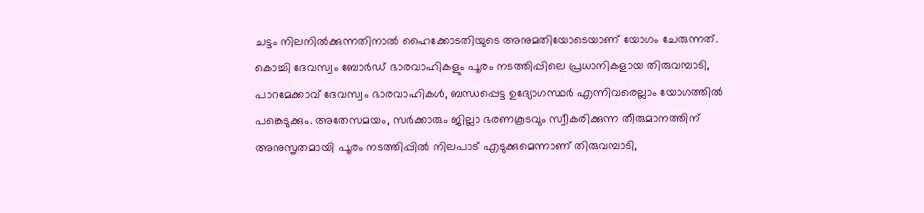ചട്ടം നിലനില്‍ക്കുന്നതിനാല്‍ ഹൈക്കോടതിയുടെ അനുമതിയോടെയാണ് യോഗം ചേരുന്നത്. കൊച്ചി ദേവസ്വം ബോര്‍ഡ് ഭാരവാഹികളും പൂരം നടത്തിപ്പിലെ പ്രധാനികളായ തിരുവമ്പാടി, പാറമേക്കാവ് ദേവസ്വം ഭാരവാഹികള്‍, ബന്ധപ്പെട്ട ഉദ്യോഗസ്ഥര്‍ എന്നിവരെല്ലാം യോഗത്തില്‍ പങ്കെടുക്കും. അതേസമയം, സര്‍ക്കാരും ജില്ലാ ഭരണകൂടവും സ്വീകരിക്കുന്ന തീരുമാനത്തിന് അനുസൃതമായി പൂരം നടത്തിപ്പില്‍ നിലപാട് എടുക്കുമെന്നാണ് തിരുവമ്പാടി,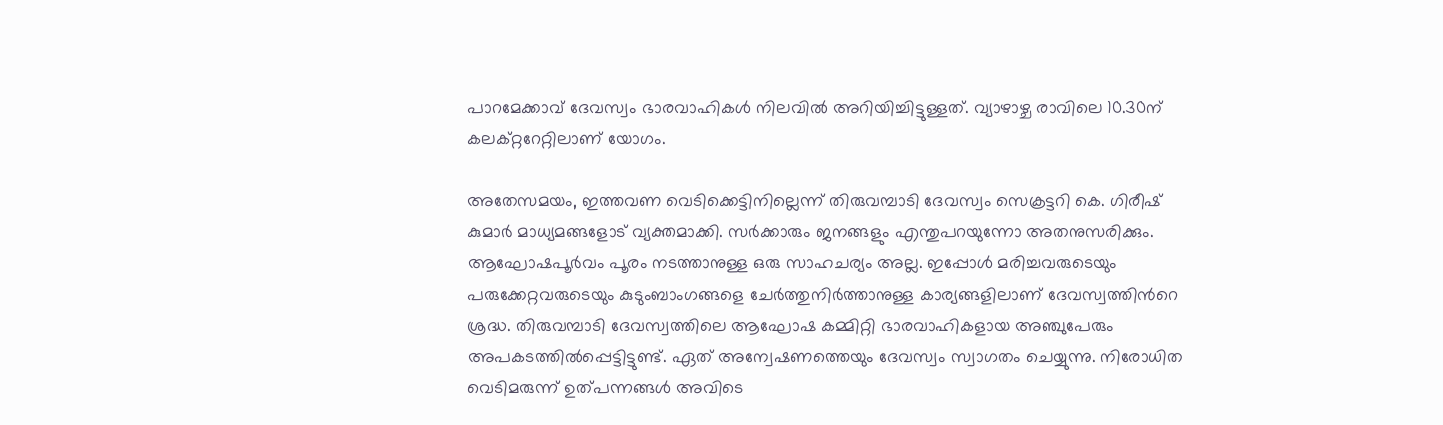പാറമേക്കാവ് ദേവസ്വം ഭാരവാഹികള്‍ നിലവില്‍ അറിയിച്ചിട്ടുള്ളത്. വ്യാഴാഴ്ച രാവിലെ 10.30ന് കലക്റ്ററേറ്റിലാണ് യോഗം.

അതേസമയം, ഇത്തവണ വെടിക്കെട്ടിനില്ലെന്ന് തിരുവമ്പാടി ദേവസ്വം സെക്രട്ടറി കെ. ഗിരീഷ് കുമാര്‍ മാധ്യമങ്ങളോട് വ്യക്തമാക്കി. സർക്കാരും ജനങ്ങളും എന്തുപറയുന്നോ അതനുസരിക്കും. ആഘോഷപൂർവം പൂരം നടത്താനുള്ള ഒരു സാഹചര്യം അല്ല. ഇപ്പോൾ മരിച്ചവരുടെയും പരുക്കേറ്റവരുടെയും കുടുംബാംഗങ്ങളെ ചേർത്തുനിർത്താനുള്ള കാര്യങ്ങളിലാണ് ദേവസ്വത്തിന്‍റെ ശ്രദ്ധ. തിരുവമ്പാടി ദേവസ്വത്തിലെ ആഘോഷ കമ്മിറ്റി ഭാരവാഹികളായ അഞ്ചുപേരും അപകടത്തിൽപ്പെട്ടിട്ടുണ്ട്. ഏത് അന്വേഷണത്തെയും ദേവസ്വം സ്വാഗതം ചെയ്യുന്നു. നിരോധിത വെടിമരുന്ന് ഉത്പന്നങ്ങൾ അവിടെ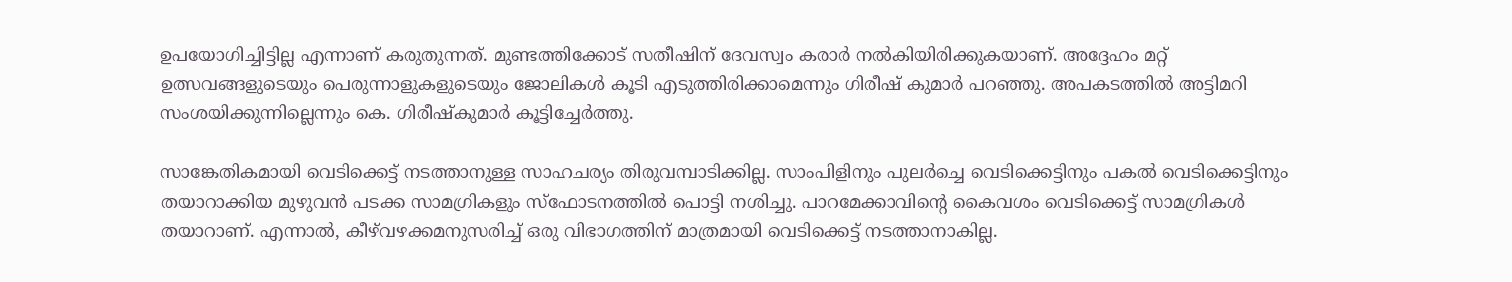ഉപയോഗിച്ചിട്ടില്ല എന്നാണ് കരുതുന്നത്. മുണ്ടത്തിക്കോട് സതീഷിന് ദേവസ്വം കരാർ നൽകിയിരിക്കുകയാണ്. അദ്ദേഹം മറ്റ് ഉത്സവങ്ങളുടെയും പെരുന്നാളുകളുടെയും ജോലികൾ കൂടി എടുത്തിരിക്കാമെന്നും ഗിരീഷ് കുമാർ പറഞ്ഞു. അപകടത്തിൽ അട്ടിമറി സംശയിക്കുന്നില്ലെന്നും കെ. ഗിരീഷ്കുമാർ കൂട്ടിച്ചേർത്തു.

സാങ്കേതികമായി വെടിക്കെട്ട് നടത്താനുള്ള സാഹചര്യം തിരുവമ്പാടിക്കില്ല. സാംപിളിനും പുലർച്ചെ വെടിക്കെട്ടിനും പകല്‍ വെടിക്കെട്ടിനും തയാറാക്കിയ മുഴുവന്‍ പടക്ക സാമഗ്രികളും സ്‌ഫോടനത്തില്‍ പൊട്ടി നശിച്ചു. പാറമേക്കാവിന്‍റെ കൈവശം വെടിക്കെട്ട് സാമഗ്രികള്‍ തയാറാണ്. എന്നാല്‍, കീഴ്‌വഴക്കമനുസരിച്ച് ഒരു വിഭാഗത്തിന് മാത്രമായി വെടിക്കെട്ട് നടത്താനാകില്ല.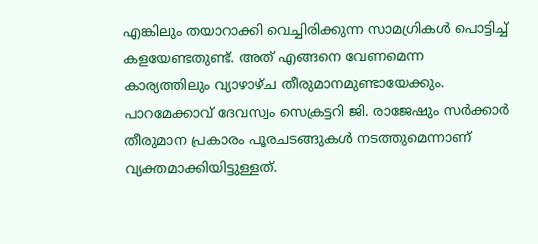എങ്കിലും തയാറാക്കി വെച്ചിരിക്കുന്ന സാമഗ്രികള്‍ പൊട്ടിച്ച് കളയേണ്ടതുണ്ട്. അത് എങ്ങനെ വേണമെന്ന കാര്യത്തിലും വ്യാഴാഴ്ച തീരുമാനമുണ്ടായേക്കും. പാറമേക്കാവ് ദേവസ്വം സെക്രട്ടറി ജി. രാജേഷും സര്‍ക്കാര്‍ തീരുമാന പ്രകാരം പൂരചടങ്ങുകള്‍ നടത്തുമെന്നാണ് വ്യക്തമാക്കിയിട്ടുള്ളത്.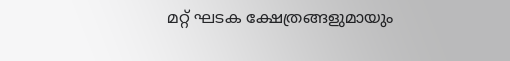മറ്റ് ഘടക ക്ഷേത്രങ്ങളുമായും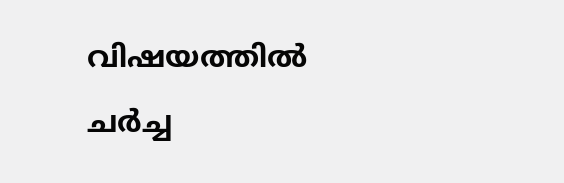വിഷയത്തില്‍ ചര്‍ച്ച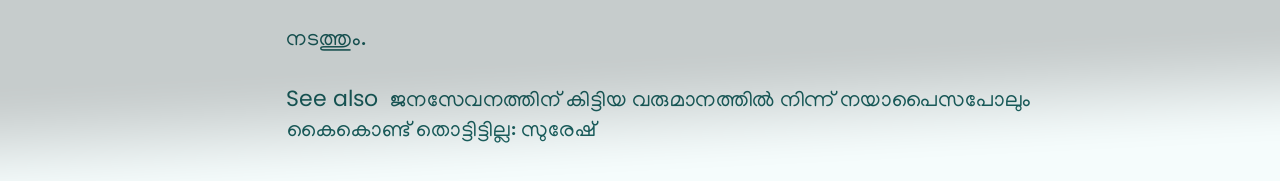നടത്തും.

See also  ജനസേവനത്തിന് കിട്ടിയ വരുമാനത്തില്‍ നിന്ന് നയാപൈസപോലും കൈകൊണ്ട് തൊട്ടിട്ടില്ല: സുരേഷ്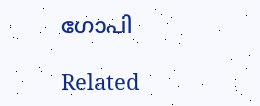ഗോപി

Related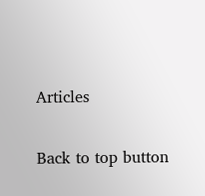Articles

Back to top button